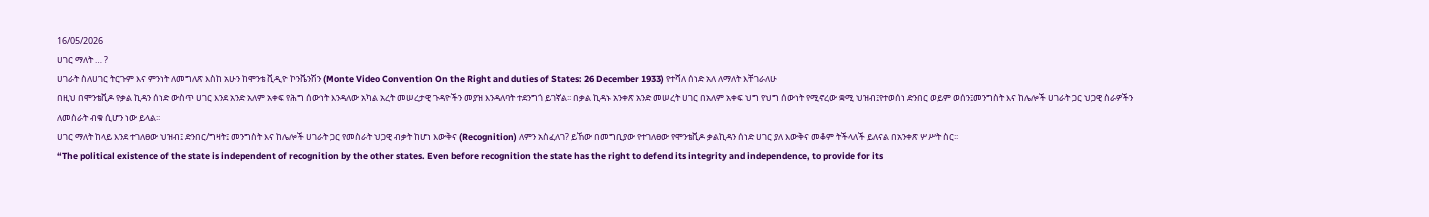16/05/2026
ሀገር ማለት … ?
ሀገራት ስለሀገር ትርጉም እና ምንነት ለመግለጽ እስከ አሁን ከሞንቴ ቪዲዮ ኮንቬንሽን (Monte Video Convention On the Right and duties of States: 26 December 1933) የተሻለ ሰነድ አለ ለማለት እቸገራለሁ
በዚህ በሞንቴቪዶ የቃል ኪዳን ሰነድ ውስጥ ሀገር እንደ አንድ አለም አቀፍ የሕግ ሰውነት እንዳለው አካል አረት መሠረታዊ ጉዳዮችን መያዝ እንዳለባት ተደንግጎ ይገኛል፡፡ በቃል ኪዳኑ አንቀጽ አንድ መሠረት ሀገር በአለም አቀፍ ህግ የህግ ሰውነት የሚኖረው ቋሚ ህዝብ፤የተወሰነ ድንበር ወይም ወሰን፤መንግስት እና ከሌሎች ሀገራት ጋር ህጋዊ ስራዎችን ለመስራት ብቁ ሲሆን ነው ይላል፡፡
ሀገር ማለት ከላይ እንደ ተገለፀው ህዝብ፤ ድንበር/ግዛት፤ መንግስት እና ከሌሎች ሀገራት ጋር የመስራት ህጋዊ ብቃት ከሆነ እውቅና (Recognition) ለምን አስፈለገ? ይኸው በመግቢያው የተገለፀው የሞንቴቪዶ ቃልኪዳን ሰነድ ሀገር ያለ እውቅና መቆም ትችላለች ይለናል በአንቀጽ ሦሥት ስር፡፡
“The political existence of the state is independent of recognition by the other states. Even before recognition the state has the right to defend its integrity and independence, to provide for its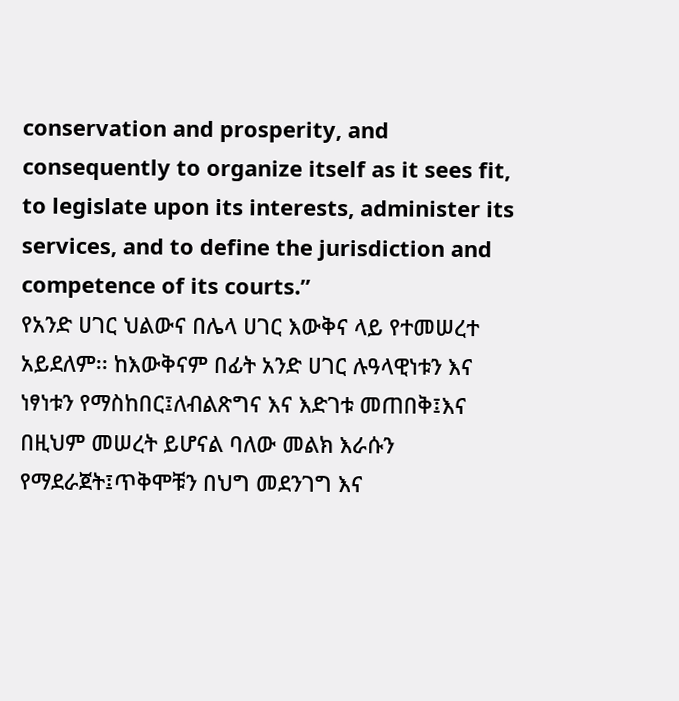conservation and prosperity, and consequently to organize itself as it sees fit, to legislate upon its interests, administer its services, and to define the jurisdiction and competence of its courts.”
የአንድ ሀገር ህልውና በሌላ ሀገር እውቅና ላይ የተመሠረተ አይደለም፡፡ ከእውቅናም በፊት አንድ ሀገር ሉዓላዊነቱን እና ነፃነቱን የማስከበር፤ለብልጽግና እና እድገቱ መጠበቅ፤እና በዚህም መሠረት ይሆናል ባለው መልክ እራሱን የማደራጀት፤ጥቅሞቹን በህግ መደንገግ እና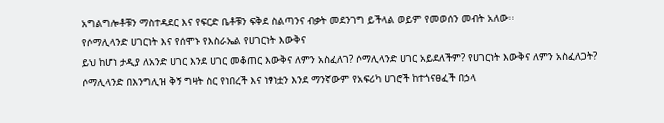አግልግሎቶቹን ማስተዳደር እና የፍርድ ቤቶቹን ፍቅደ ስልጣንና ብቃት መደንገግ ይችላል ወይም የመወሰን መብት አለው፡፡
የሶማሊላንድ ሀገርነት እና የሰሞኑ የእስራኤል የሀገርነት እውቅና
ይህ ከሆነ ታዲያ ለአንድ ሀገር እንደ ሀገር መቆጠር እውቅና ለምን አስፈለገ? ሶማሊላንድ ሀገር አይደለችም? የሀገርነት እውቅና ለምን አስፈለጋት?
ሶማሊላንድ በእንግሊዝ ቅኝ ግዛት ስር የነበረች እና ነፃነቷን እንደ ማንኛውም የአፍሪካ ሀገሮች ከተጎናፀፈች በኃላ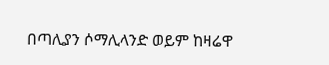በጣሊያን ሶማሊላንድ ወይም ከዛሬዋ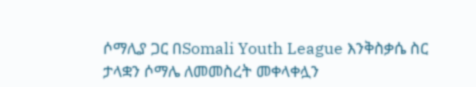ሶማሊያ ጋር በSomali Youth League እንቅስቃሴ ስር ታላቋን ሶማሌ ለመመስረት መቀላቀሏን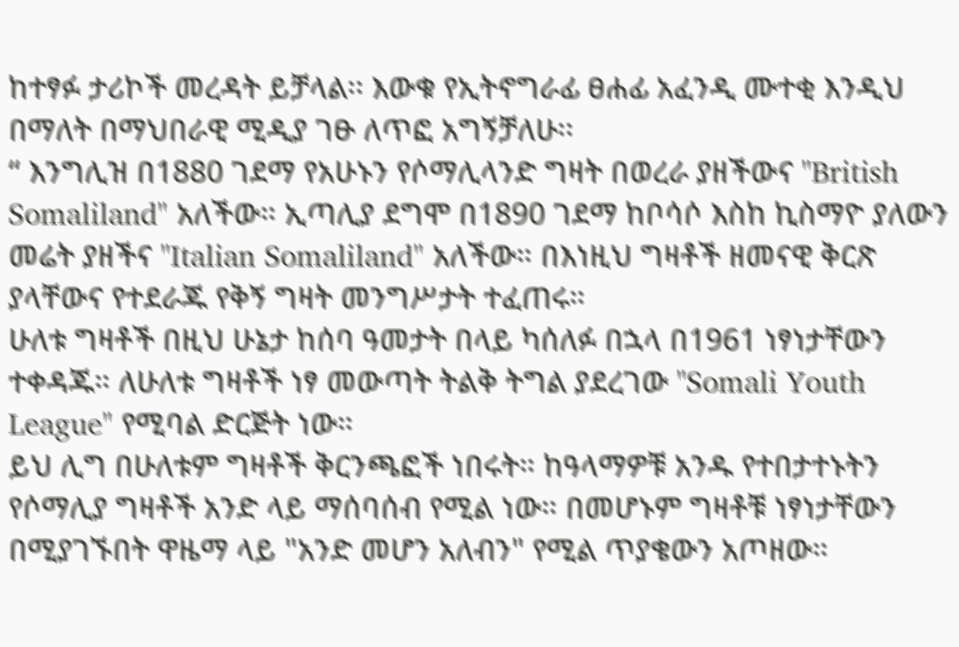ከተፃፉ ታሪኮች መረዳት ይቻላል፡፡ እውቁ የኢትኖግራፊ ፀሐፊ አፈንዲ ሙተቂ እንዲህ በማለት በማህበራዊ ሚዲያ ገፁ ለጥፎ አግኝቻለሁ፡፡
“ እንግሊዝ በ1880 ገደማ የአሁኑን የሶማሊላንድ ግዛት በወረራ ያዘችውና "British Somaliland" አለችው። ኢጣሊያ ደግሞ በ1890 ገደማ ከቦሳሶ እስከ ኪስማዮ ያለውን መሬት ያዘችና "Italian Somaliland" አለችው። በእነዚህ ግዛቶች ዘመናዊ ቅርጽ ያላቸውና የተደራጁ የቅኝ ግዛት መንግሥታት ተፈጠሩ።
ሁለቱ ግዛቶች በዚህ ሁኔታ ከሰባ ዓመታት በላይ ካሰለፉ በኋላ በ1961 ነፃነታቸውን ተቀዳጁ። ለሁለቱ ግዛቶች ነፃ መውጣት ትልቅ ትግል ያደረገው "Somali Youth League" የሚባል ድርጅት ነው።
ይህ ሊግ በሁለቱም ግዛቶች ቅርንጫፎች ነበሩት። ከዓላማዎቹ አንዱ የተበታተኑትን የሶማሊያ ግዛቶች አንድ ላይ ማሰባሰብ የሚል ነው። በመሆኑም ግዛቶቹ ነፃነታቸውን በሚያገኙበት ዋዜማ ላይ "አንድ መሆን አለብን" የሚል ጥያቄውን አጦዘው።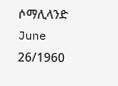ሶማሊላንድ June 26/1960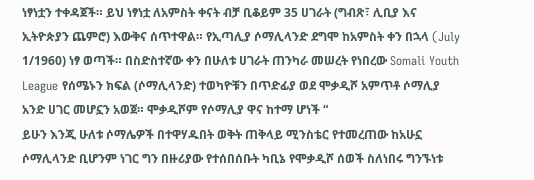ነፃነቷን ተቀዳጀች። ይህ ነፃነቷ ለአምስት ቀናት ብቻ ቢቆይም 35 ሀገራት (ግብጽ፣ ሊቢያ እና ኢትዮጵያን ጨምሮ) እውቅና ሰጥተዋል። የኢጣሊያ ሶማሊላንድ ደግሞ ከአምስት ቀን በኋላ (July 1/1960) ነፃ ወጣች። በስድስተኛው ቀን በሁለቱ ሀገራት ጠንካራ መሠረት የነበረው Somali Youth League የሰሜኑን ክፍል (ሶማሊላንድ) ተወካዮቹን በጥድፊያ ወደ ሞቃዲሾ አምጥቶ ሶማሊያ አንድ ሀገር መሆኗን አወጀ። ሞቃዲሾም የሶማሊያ ዋና ከተማ ሆነች “
ይሁን እንጂ ሁለቱ ሶማሌዎች በተዋሃዱበት ወቅት ጠቅላይ ሚንስቴር የተመረጠው ከአሁኗ ሶማሊላንድ ቢሆንም ነገር ግን በዙሪያው የተሰበሰቡት ካቢኔ የሞቃዲሾ ሰወች ስለነበሩ ግንኙነቱ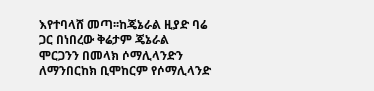እየተባላሸ መጣ፡፡ከጄኔራል ዚያድ ባሬ ጋር በነበረው ቅሬታም ጄኔራል ሞርጋንን በመላክ ሶማሊላንድን ለማንበርከክ ቢሞከርም የሶማሊላንድ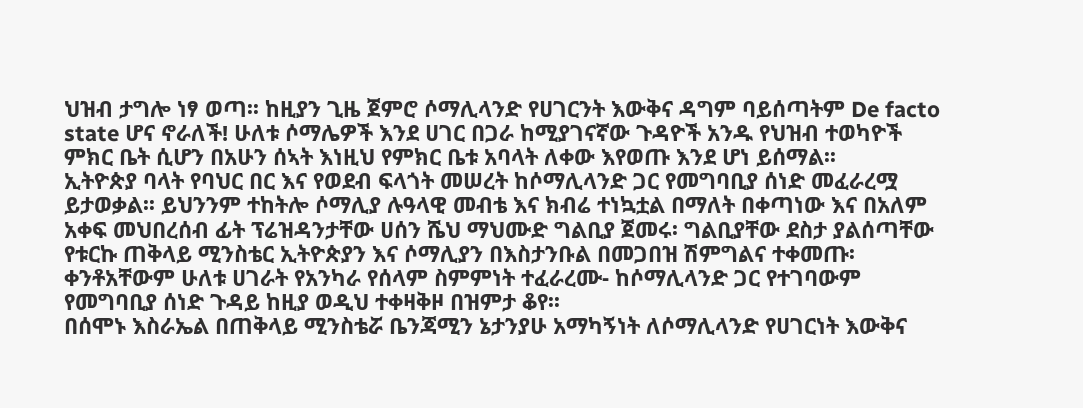ህዝብ ታግሎ ነፃ ወጣ፡፡ ከዚያን ጊዜ ጀምሮ ሶማሊላንድ የሀገርንት እውቅና ዳግም ባይሰጣትም De facto state ሆና ኖራለች! ሁለቱ ሶማሌዎች እንደ ሀገር በጋራ ከሚያገናኛው ጉዳዮች አንዱ የህዝብ ተወካዮች ምክር ቤት ሲሆን በአሁን ሰኣት እነዚህ የምክር ቤቱ አባላት ለቀው እየወጡ እንደ ሆነ ይሰማል፡፡
ኢትዮጵያ ባላት የባህር በር እና የወደብ ፍላጎት መሠረት ከሶማሊላንድ ጋር የመግባቢያ ሰነድ መፈራረሟ ይታወቃል፡፡ ይህንንም ተከትሎ ሶማሊያ ሉዓላዊ መብቴ እና ክብሬ ተነኳቷል በማለት በቀጣነው እና በአለም አቀፍ መህበረሰብ ፊት ፕሬዝዳንታቸው ሀሰን ሼህ ማህሙድ ግልቢያ ጀመሩ፡ ግልቢያቸው ደስታ ያልሰጣቸው የቱርኩ ጠቅላይ ሚንስቴር ኢትዮጵያን እና ሶማሊያን በእስታንቡል በመጋበዝ ሽምግልና ተቀመጡ፡ ቀንቶአቸውም ሁለቱ ሀገራት የአንካራ የሰላም ስምምነት ተፈራረሙ- ከሶማሊላንድ ጋር የተገባውም የመግባቢያ ሰነድ ጉዳይ ከዚያ ወዲህ ተቀዛቅዞ በዝምታ ቆየ፡፡
በሰሞኑ እስራኤል በጠቅላይ ሚንስቴሯ ቤንጃሚን ኔታንያሁ አማካኝነት ለሶማሊላንድ የሀገርነት እውቅና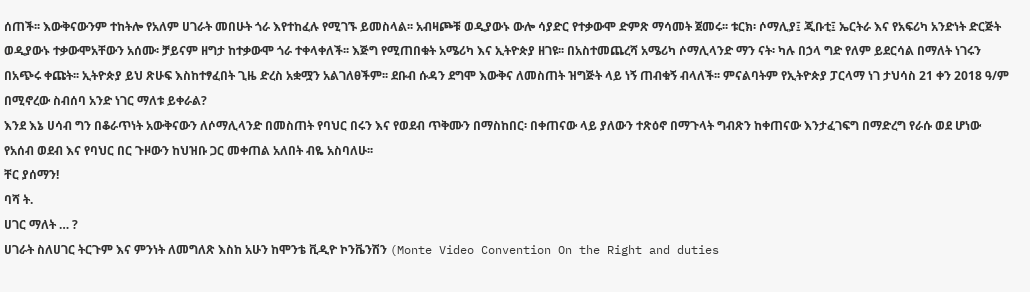ሰጠች፡፡ እውቅናውንም ተከትሎ የአለም ሀገራት መበሁት ጎራ እየተከፈሉ የሚገኙ ይመስላል፡፡ አብዛጮቹ ወዲያውኑ ውሎ ሳያድር የተቃውሞ ድምጽ ማሳመት ጀመሩ፡፡ ቱርክ፡ ሶማሊያ፤ ጂቡቲ፤ ኤርትራ እና የአፍሪካ አንድነት ድርጅት ወዲያውኑ ተቃውሞአቸውን አሰሙ፡ ቻይናም ዘግታ ከተቃውሞ ጎራ ተቀላቀለች፡፡ እጅግ የሚጠበቁት አሜሪካ እና ኢትዮጵያ ዘገዩ፡፡ በአስተመጨረሻ አሜሪካ ሶማሊላንድ ማን ናት፡ ካሉ በኃላ ግድ የለም ይደርሳል በማለት ነገሩን በአጭሩ ቀጩት፡፡ ኢትዮጵያ ይህ ጽሁፍ እስከተፃፈበት ጊዜ ድረስ አቋሟን አልገለፀችም፡፡ ደቡብ ሱዳን ደግሞ እውቅና ለመስጠት ዝግጅት ላይ ነኝ ጠብቁኝ ብላለች፡፡ ምናልባትም የኢትዮጵያ ፓርላማ ነገ ታህሳስ 21 ቀን 2018 ዓ/ም በሚኖረው ስብሰባ አንድ ነገር ማለቱ ይቀራል?
እንደ እኔ ሀሳብ ግን በቆራጥነት አውቅናውን ለሶማሊላንድ በመስጠት የባህር በሩን እና የወደብ ጥቅሙን በማስከበር፡ በቀጠናው ላይ ያለውን ተጽዕኖ በማጉላት ግብጽን ከቀጠናው እንታፈገፍግ በማድረግ የራሱ ወደ ሆነው የአሰብ ወደብ እና የባህር በር ጉዞውን ከህዝቡ ጋር መቀጠል አለበት ብዬ አስባለሁ፡፡
ቸር ያሰማን!
ባሻ ት.
ሀገር ማለት … ?
ሀገራት ስለሀገር ትርጉም እና ምንነት ለመግለጽ እስከ አሁን ከሞንቴ ቪዲዮ ኮንቬንሽን (Monte Video Convention On the Right and duties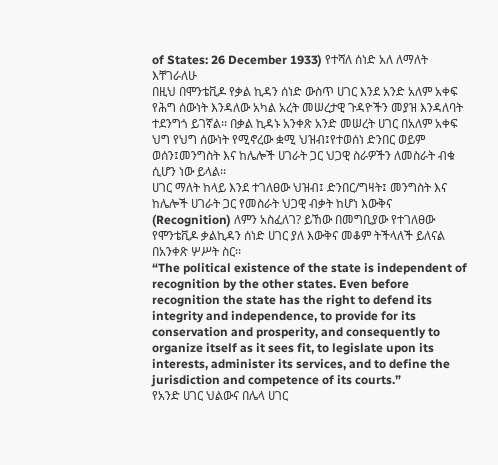of States: 26 December 1933) የተሻለ ሰነድ አለ ለማለት እቸገራለሁ
በዚህ በሞንቴቪዶ የቃል ኪዳን ሰነድ ውስጥ ሀገር እንደ አንድ አለም አቀፍ የሕግ ሰውነት እንዳለው አካል አረት መሠረታዊ ጉዳዮችን መያዝ እንዳለባት ተደንግጎ ይገኛል፡፡ በቃል ኪዳኑ አንቀጽ አንድ መሠረት ሀገር በአለም አቀፍ ህግ የህግ ሰውነት የሚኖረው ቋሚ ህዝብ፤የተወሰነ ድንበር ወይም ወሰን፤መንግስት እና ከሌሎች ሀገራት ጋር ህጋዊ ስራዎችን ለመስራት ብቁ ሲሆን ነው ይላል፡፡
ሀገር ማለት ከላይ እንደ ተገለፀው ህዝብ፤ ድንበር/ግዛት፤ መንግስት እና ከሌሎች ሀገራት ጋር የመስራት ህጋዊ ብቃት ከሆነ እውቅና (Recognition) ለምን አስፈለገ? ይኸው በመግቢያው የተገለፀው የሞንቴቪዶ ቃልኪዳን ሰነድ ሀገር ያለ እውቅና መቆም ትችላለች ይለናል በአንቀጽ ሦሥት ስር፡፡
“The political existence of the state is independent of recognition by the other states. Even before recognition the state has the right to defend its integrity and independence, to provide for its conservation and prosperity, and consequently to organize itself as it sees fit, to legislate upon its interests, administer its services, and to define the jurisdiction and competence of its courts.”
የአንድ ሀገር ህልውና በሌላ ሀገር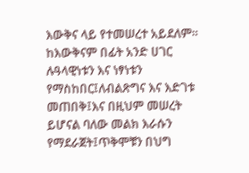እውቅና ላይ የተመሠረተ አይደለም፡፡ ከእውቅናም በፊት አንድ ሀገር ሉዓላዊነቱን እና ነፃነቱን የማስከበር፤ለብልጽግና እና እድገቱ መጠበቅ፤እና በዚህም መሠረት ይሆናል ባለው መልክ እራሱን የማደራጀት፤ጥቅሞቹን በህግ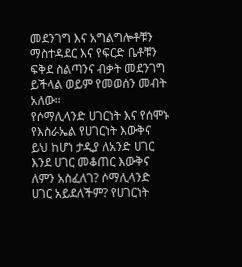መደንገግ እና አግልግሎቶቹን ማስተዳደር እና የፍርድ ቤቶቹን ፍቅደ ስልጣንና ብቃት መደንገግ ይችላል ወይም የመወሰን መብት አለው፡፡
የሶማሊላንድ ሀገርነት እና የሰሞኑ የእስራኤል የሀገርነት እውቅና
ይህ ከሆነ ታዲያ ለአንድ ሀገር እንደ ሀገር መቆጠር እውቅና ለምን አስፈለገ? ሶማሊላንድ ሀገር አይደለችም? የሀገርነት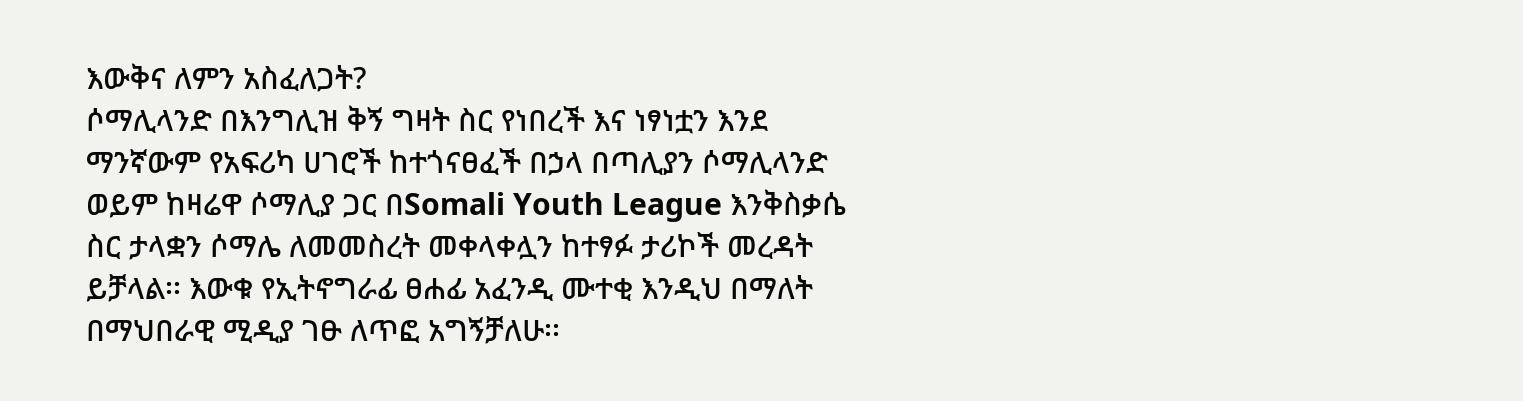እውቅና ለምን አስፈለጋት?
ሶማሊላንድ በእንግሊዝ ቅኝ ግዛት ስር የነበረች እና ነፃነቷን እንደ ማንኛውም የአፍሪካ ሀገሮች ከተጎናፀፈች በኃላ በጣሊያን ሶማሊላንድ ወይም ከዛሬዋ ሶማሊያ ጋር በSomali Youth League እንቅስቃሴ ስር ታላቋን ሶማሌ ለመመስረት መቀላቀሏን ከተፃፉ ታሪኮች መረዳት ይቻላል፡፡ እውቁ የኢትኖግራፊ ፀሐፊ አፈንዲ ሙተቂ እንዲህ በማለት በማህበራዊ ሚዲያ ገፁ ለጥፎ አግኝቻለሁ፡፡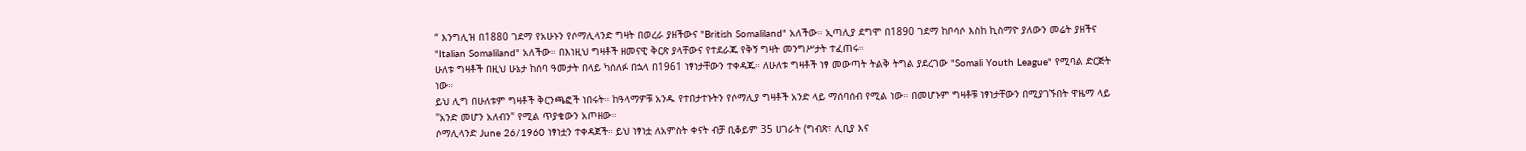“ እንግሊዝ በ1880 ገደማ የአሁኑን የሶማሊላንድ ግዛት በወረራ ያዘችውና "British Somaliland" አለችው። ኢጣሊያ ደግሞ በ1890 ገደማ ከቦሳሶ እስከ ኪስማዮ ያለውን መሬት ያዘችና "Italian Somaliland" አለችው። በእነዚህ ግዛቶች ዘመናዊ ቅርጽ ያላቸውና የተደራጁ የቅኝ ግዛት መንግሥታት ተፈጠሩ።
ሁለቱ ግዛቶች በዚህ ሁኔታ ከሰባ ዓመታት በላይ ካሰለፉ በኋላ በ1961 ነፃነታቸውን ተቀዳጁ። ለሁለቱ ግዛቶች ነፃ መውጣት ትልቅ ትግል ያደረገው "Somali Youth League" የሚባል ድርጅት ነው።
ይህ ሊግ በሁለቱም ግዛቶች ቅርንጫፎች ነበሩት። ከዓላማዎቹ አንዱ የተበታተኑትን የሶማሊያ ግዛቶች አንድ ላይ ማሰባሰብ የሚል ነው። በመሆኑም ግዛቶቹ ነፃነታቸውን በሚያገኙበት ዋዜማ ላይ "አንድ መሆን አለብን" የሚል ጥያቄውን አጦዘው።
ሶማሊላንድ June 26/1960 ነፃነቷን ተቀዳጀች። ይህ ነፃነቷ ለአምስት ቀናት ብቻ ቢቆይም 35 ሀገራት (ግብጽ፣ ሊቢያ እና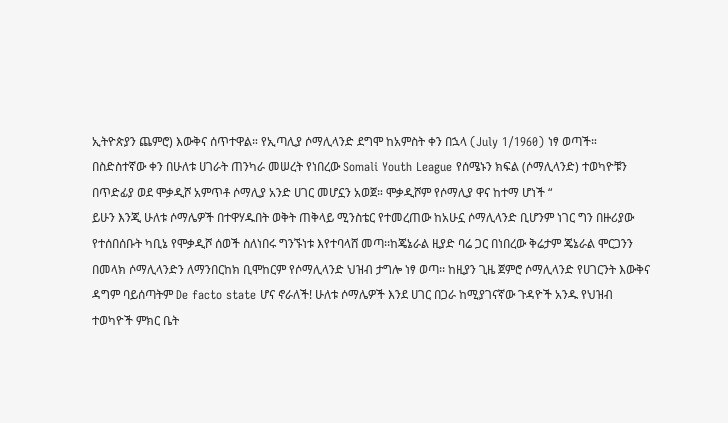ኢትዮጵያን ጨምሮ) እውቅና ሰጥተዋል። የኢጣሊያ ሶማሊላንድ ደግሞ ከአምስት ቀን በኋላ (July 1/1960) ነፃ ወጣች። በስድስተኛው ቀን በሁለቱ ሀገራት ጠንካራ መሠረት የነበረው Somali Youth League የሰሜኑን ክፍል (ሶማሊላንድ) ተወካዮቹን በጥድፊያ ወደ ሞቃዲሾ አምጥቶ ሶማሊያ አንድ ሀገር መሆኗን አወጀ። ሞቃዲሾም የሶማሊያ ዋና ከተማ ሆነች “
ይሁን እንጂ ሁለቱ ሶማሌዎች በተዋሃዱበት ወቅት ጠቅላይ ሚንስቴር የተመረጠው ከአሁኗ ሶማሊላንድ ቢሆንም ነገር ግን በዙሪያው የተሰበሰቡት ካቢኔ የሞቃዲሾ ሰወች ስለነበሩ ግንኙነቱ እየተባላሸ መጣ፡፡ከጄኔራል ዚያድ ባሬ ጋር በነበረው ቅሬታም ጄኔራል ሞርጋንን በመላክ ሶማሊላንድን ለማንበርከክ ቢሞከርም የሶማሊላንድ ህዝብ ታግሎ ነፃ ወጣ፡፡ ከዚያን ጊዜ ጀምሮ ሶማሊላንድ የሀገርንት እውቅና ዳግም ባይሰጣትም De facto state ሆና ኖራለች! ሁለቱ ሶማሌዎች እንደ ሀገር በጋራ ከሚያገናኛው ጉዳዮች አንዱ የህዝብ ተወካዮች ምክር ቤት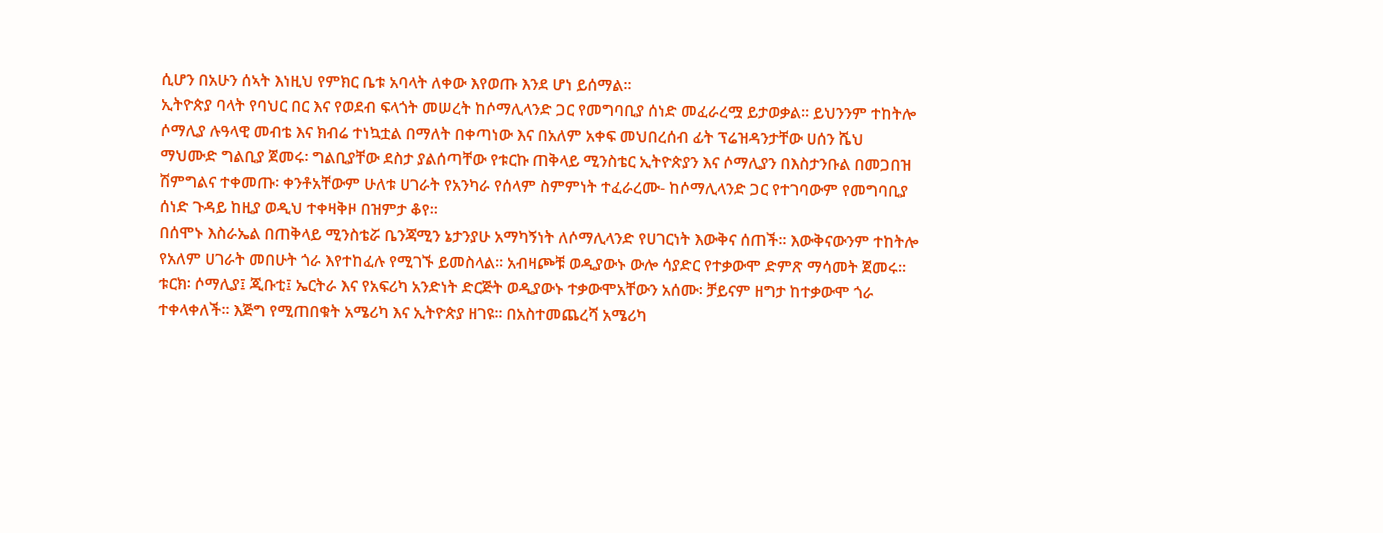ሲሆን በአሁን ሰኣት እነዚህ የምክር ቤቱ አባላት ለቀው እየወጡ እንደ ሆነ ይሰማል፡፡
ኢትዮጵያ ባላት የባህር በር እና የወደብ ፍላጎት መሠረት ከሶማሊላንድ ጋር የመግባቢያ ሰነድ መፈራረሟ ይታወቃል፡፡ ይህንንም ተከትሎ ሶማሊያ ሉዓላዊ መብቴ እና ክብሬ ተነኳቷል በማለት በቀጣነው እና በአለም አቀፍ መህበረሰብ ፊት ፕሬዝዳንታቸው ሀሰን ሼህ ማህሙድ ግልቢያ ጀመሩ፡ ግልቢያቸው ደስታ ያልሰጣቸው የቱርኩ ጠቅላይ ሚንስቴር ኢትዮጵያን እና ሶማሊያን በእስታንቡል በመጋበዝ ሽምግልና ተቀመጡ፡ ቀንቶአቸውም ሁለቱ ሀገራት የአንካራ የሰላም ስምምነት ተፈራረሙ- ከሶማሊላንድ ጋር የተገባውም የመግባቢያ ሰነድ ጉዳይ ከዚያ ወዲህ ተቀዛቅዞ በዝምታ ቆየ፡፡
በሰሞኑ እስራኤል በጠቅላይ ሚንስቴሯ ቤንጃሚን ኔታንያሁ አማካኝነት ለሶማሊላንድ የሀገርነት እውቅና ሰጠች፡፡ እውቅናውንም ተከትሎ የአለም ሀገራት መበሁት ጎራ እየተከፈሉ የሚገኙ ይመስላል፡፡ አብዛጮቹ ወዲያውኑ ውሎ ሳያድር የተቃውሞ ድምጽ ማሳመት ጀመሩ፡፡ ቱርክ፡ ሶማሊያ፤ ጂቡቲ፤ ኤርትራ እና የአፍሪካ አንድነት ድርጅት ወዲያውኑ ተቃውሞአቸውን አሰሙ፡ ቻይናም ዘግታ ከተቃውሞ ጎራ ተቀላቀለች፡፡ እጅግ የሚጠበቁት አሜሪካ እና ኢትዮጵያ ዘገዩ፡፡ በአስተመጨረሻ አሜሪካ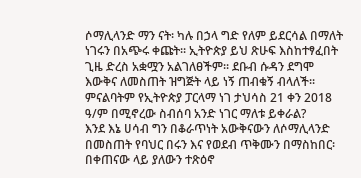ሶማሊላንድ ማን ናት፡ ካሉ በኃላ ግድ የለም ይደርሳል በማለት ነገሩን በአጭሩ ቀጩት፡፡ ኢትዮጵያ ይህ ጽሁፍ እስከተፃፈበት ጊዜ ድረስ አቋሟን አልገለፀችም፡፡ ደቡብ ሱዳን ደግሞ እውቅና ለመስጠት ዝግጅት ላይ ነኝ ጠብቁኝ ብላለች፡፡ ምናልባትም የኢትዮጵያ ፓርላማ ነገ ታህሳስ 21 ቀን 2018 ዓ/ም በሚኖረው ስብሰባ አንድ ነገር ማለቱ ይቀራል?
እንደ እኔ ሀሳብ ግን በቆራጥነት አውቅናውን ለሶማሊላንድ በመስጠት የባህር በሩን እና የወደብ ጥቅሙን በማስከበር፡ በቀጠናው ላይ ያለውን ተጽዕኖ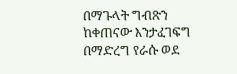በማጉላት ግብጽን ከቀጠናው እንታፈገፍግ በማድረግ የራሱ ወደ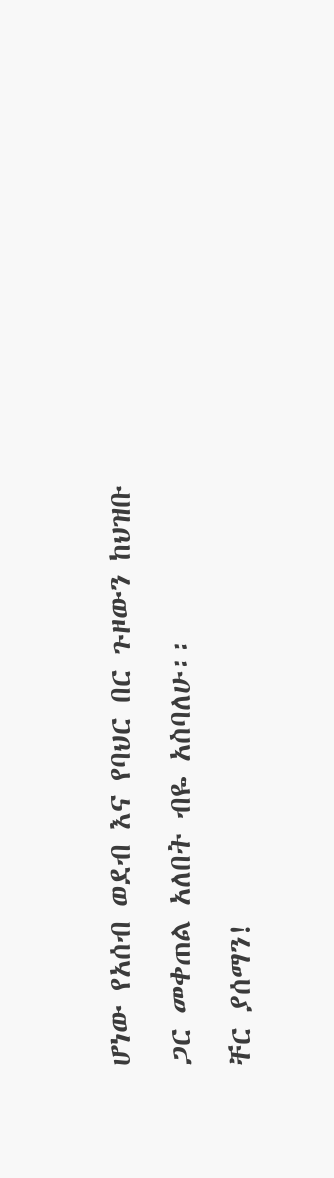ሆነው የአሰብ ወደብ እና የባህር በር ጉዞውን ከህዝቡ ጋር መቀጠል አለበት ብዬ አስባለሁ፡፡
ቸር ያሰማን!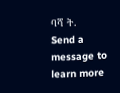ባሻ ት.
Send a message to learn more